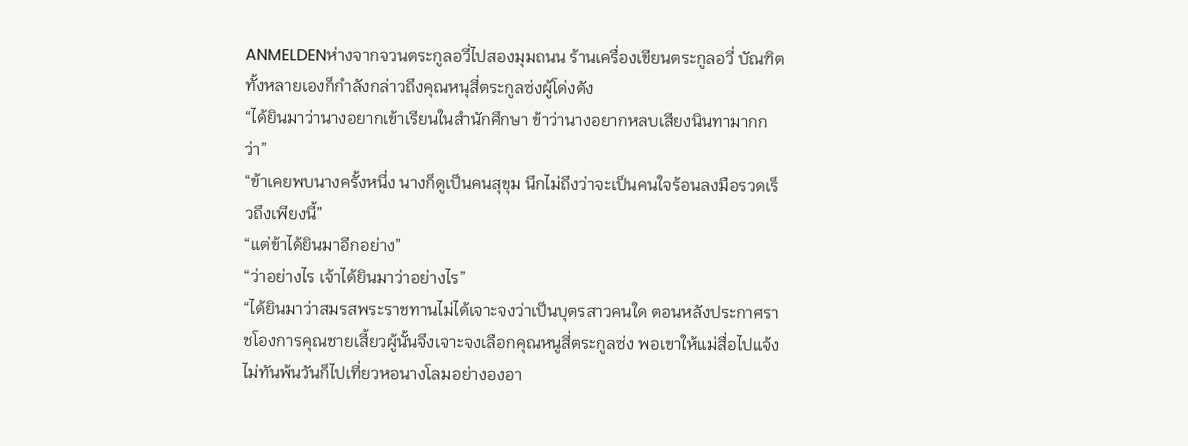ANMELDENห่างจากจวนตระกูลอวี่ไปสองมุมถนน ร้านเครื่องเขียนตระกูลอวี่ บัณฑิตทั้งหลายเองก็กำลังกล่าวถึงคุณหนุสี่ตระกูลซ่งผู้โด่งดัง
“ได้ยินมาว่านางอยากเข้าเรียนในสำนักศึกษา ข้าว่านางอยากหลบเสียงนินทามากกว่า”
“ข้าเคยพบนางครั้งหนึ่ง นางก็ดูเป็นคนสุขุม นึกไม่ถึงว่าจะเป็นคนใจร้อนลงมือรวดเร็วถึงเพียงนี้”
“แต่ข้าได้ยินมาอีกอย่าง”
“ว่าอย่างไร เจ้าได้ยินมาว่าอย่างไร”
“ได้ยินมาว่าสมรสพระราชทานไม่ได้เจาะจงว่าเป็นบุตรสาวคนใด ตอนหลังประกาศราชโองการคุณชายเสี้ยวผู้นั้นจึงเจาะจงเลือกคุณหนูสี่ตระกูลซ่ง พอเขาให้แม่สื่อไปแจ้งไม่ทันพ้นวันก็ไปเที่ยวหอนางโลมอย่างองอา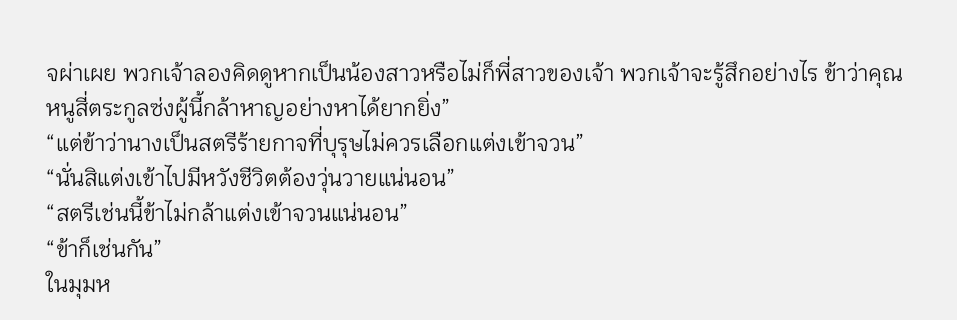จผ่าเผย พวกเจ้าลองคิดดูหากเป็นน้องสาวหรือไม่ก็พี่สาวของเจ้า พวกเจ้าจะรู้สึกอย่างไร ข้าว่าคุณหนูสี่ตระกูลซ่งผู้นี้กล้าหาญอย่างหาได้ยากยิ่ง”
“แต่ข้าว่านางเป็นสตรีร้ายกาจที่บุรุษไม่ควรเลือกแต่งเข้าจวน”
“นั่นสิแต่งเข้าไปมีหวังชีวิตต้องวุ่นวายแน่นอน”
“สตรีเช่นนี้ข้าไม่กล้าแต่งเข้าจวนแน่นอน”
“ข้าก็เช่นกัน”
ในมุมห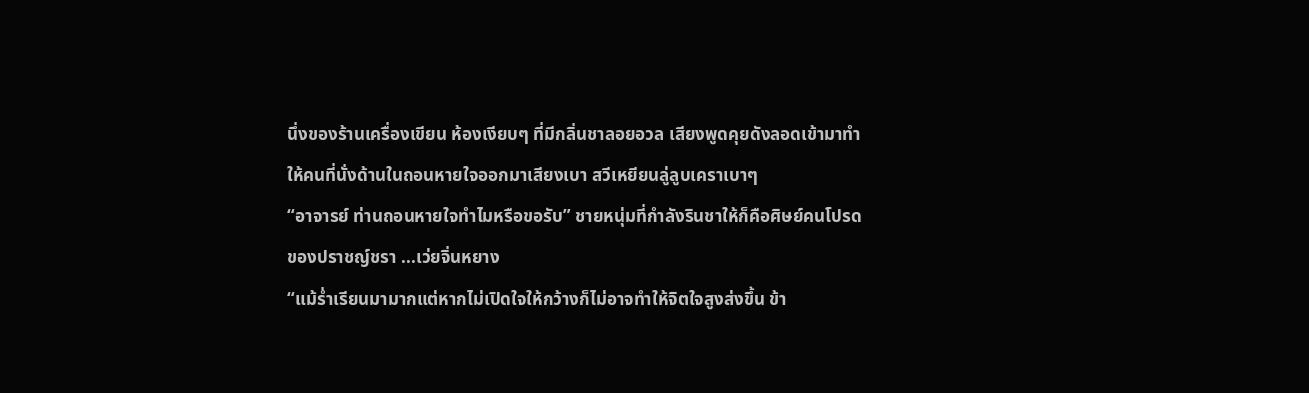นึ่งของร้านเครื่องเขียน ห้องเงียบๆ ที่มีกลิ่นชาลอยอวล เสียงพูดคุยดังลอดเข้ามาทำให้คนที่นั่งด้านในถอนหายใจออกมาเสียงเบา สวีเหยียนลู่ลูบเคราเบาๆ
“อาจารย์ ท่านถอนหายใจทำไมหรือขอรับ” ชายหนุ่มที่กำลังรินชาให้ก็คือศิษย์คนโปรดของปราชญ์ชรา ...เว่ยจิ่นหยาง
“แม้ร่ำเรียนมามากแต่หากไม่เปิดใจให้กว้างก็ไม่อาจทำให้จิตใจสูงส่งขึ้น ข้า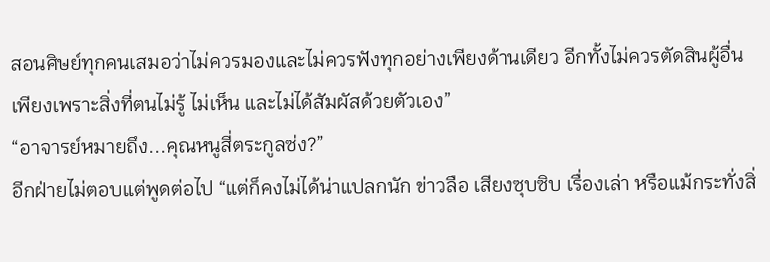สอนศิษย์ทุกคนเสมอว่าไม่ควรมองและไม่ควรฟังทุกอย่างเพียงด้านเดียว อีกทั้งไม่ควรตัดสินผู้อื่นเพียงเพราะสิ่งที่ตนไม่รู้ ไม่เห็น และไม่ได้สัมผัสด้วยตัวเอง”
“อาจารย์หมายถึง...คุณหนูสี่ตระกูลซ่ง?”
อีกฝ่ายไม่ตอบแต่พูดต่อไป “แต่ก็คงไม่ได้น่าแปลกนัก ข่าวลือ เสียงซุบซิบ เรื่องเล่า หรือแม้กระทั่งสิ่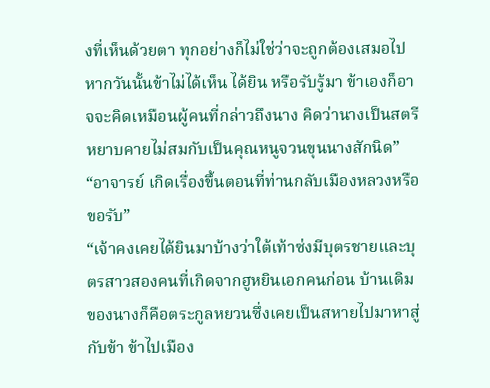งที่เห็นด้วยตา ทุกอย่างก็ไม่ใช่ว่าจะถูกต้องเสมอไป หากวันนั้นข้าไม่ได้เห็น ได้ยิน หรือรับรู้มา ข้าเองก็อาจจะคิดเหมือนผู้คนที่กล่าวถึงนาง คิดว่านางเป็นสตรีหยาบคายไม่สมกับเป็นคุณหนูจวนขุนนางสักนิด”
“อาจารย์ เกิดเรื่องขึ้นตอนที่ท่านกลับเมืองหลวงหรือขอรับ”
“เจ้าคงเคยได้ยินมาบ้างว่าใต้เท้าซ่งมีบุตรชายและบุตรสาวสองคนที่เกิดจากฮูหยินเอกคนก่อน บ้านเดิมของนางก็คือตระกูลหยวนซึ่งเคยเป็นสหายไปมาหาสู่กับข้า ข้าไปเมือง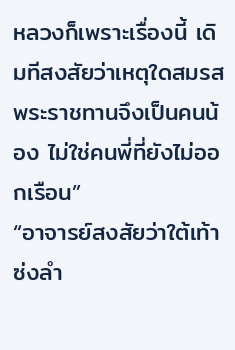หลวงก็เพราะเรื่องนี้ เดิมทีสงสัยว่าเหตุใดสมรสพระราชทานจึงเป็นคนน้อง ไม่ใช่คนพี่ที่ยังไม่ออกเรือน”
“อาจารย์สงสัยว่าใต้เท้าซ่งลำ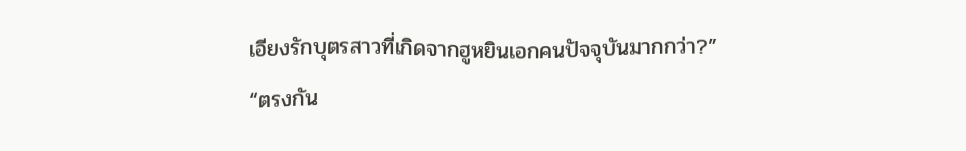เอียงรักบุตรสาวที่เกิดจากฮูหยินเอกคนปัจจุบันมากกว่า?”
“ตรงกัน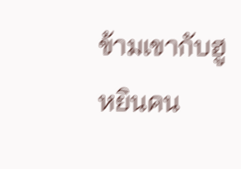ข้ามเขากับฮูหยินคน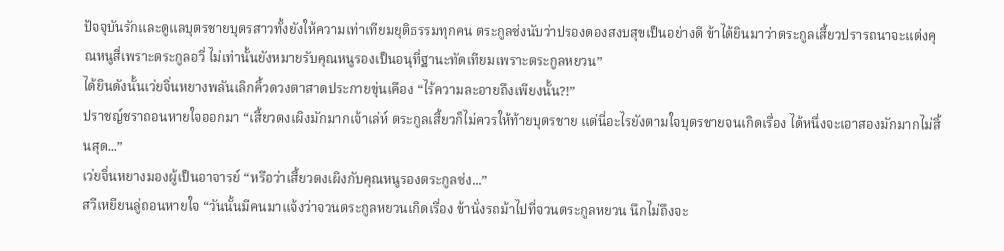ปัจจุบันรักและดูแลบุตรชายบุตรสาวทั้งยังให้ความเท่าเทียมยุติธรรมทุกคน ตระกูลซ่งนับว่าปรองดองสงบสุขเป็นอย่างดี ข้าได้ยินมาว่าตระกูลเสี้ยวปรารถนาจะแต่งคุณหนูสี่เพราะตระกูลอวี่ ไม่เท่านั้นยังหมายรับคุณหนูรองเป็นอนุที่ฐานะทัดเทียมเพราะตระกูลหยวน”
ได้ยินดังนั้นเว่ยจิ่นหยางพลันเลิกคิ้วดวงตาสาดประกายขุ่นเคือง “ไร้ความละอายถึงเพียงนั้น?!”
ปราชญ์ชราถอนหายใจออกมา “เสี้ยวตงเผิงมักมากเจ้าเล่ห์ ตระกูลเสี้ยวก็ไม่ควรให้ท้ายบุตรชาย แต่นี่อะไรยังตามใจบุตรชายจนเกิดเรื่อง ได้หนึ่งจะเอาสองมักมากไม่สิ้นสุด...”
เว่ยจิ่นหยางมองผู้เป็นอาจารย์ “หรือว่าเสี้ยวตงเผิงกับคุณหนูรองตระกูลซ่ง...”
สวีเหยียนลู่ถอนหายใจ “วันนั้นมีคนมาแจ้งว่าจวนตระกูลหยวนเกิดเรื่อง ข้านั่งรถม้าไปที่จวนตระกูลหยวน นึกไม่ถึงจะ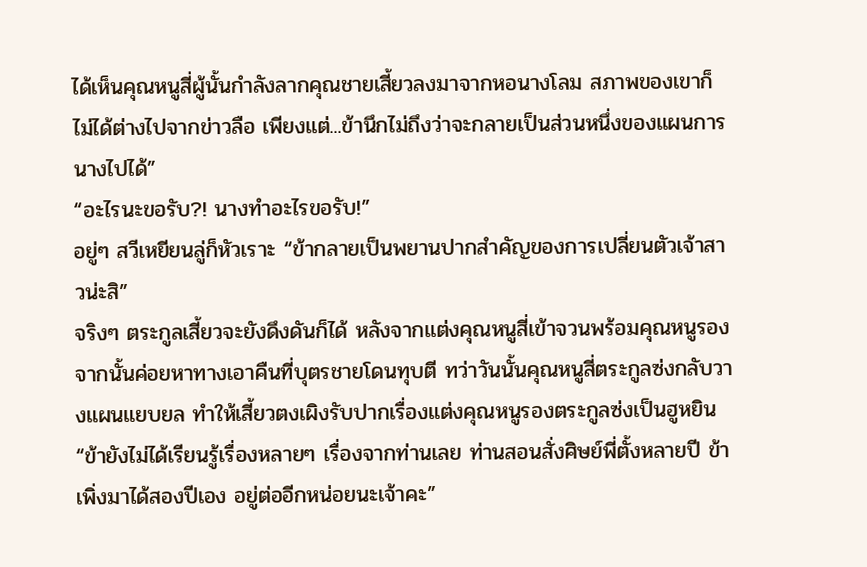ได้เห็นคุณหนูสี่ผู้นั้นกำลังลากคุณชายเสี้ยวลงมาจากหอนางโลม สภาพของเขาก็ไม่ได้ต่างไปจากข่าวลือ เพียงแต่...ข้านึกไม่ถึงว่าจะกลายเป็นส่วนหนึ่งของแผนการนางไปได้”
“อะไรนะขอรับ?! นางทำอะไรขอรับ!”
อยู่ๆ สวีเหยียนลู่ก็หัวเราะ “ข้ากลายเป็นพยานปากสำคัญของการเปลี่ยนตัวเจ้าสาวน่ะสิ”
จริงๆ ตระกูลเสี้ยวจะยังดึงดันก็ได้ หลังจากแต่งคุณหนูสี่เข้าจวนพร้อมคุณหนูรอง จากนั้นค่อยหาทางเอาคืนที่บุตรชายโดนทุบตี ทว่าวันนั้นคุณหนูสี่ตระกูลซ่งกลับวางแผนแยบยล ทำให้เสี้ยวตงเผิงรับปากเรื่องแต่งคุณหนูรองตระกูลซ่งเป็นฮูหยิน
“ข้ายังไม่ได้เรียนรู้เรื่องหลายๆ เรื่องจากท่านเลย ท่านสอนสั่งศิษย์พี่ตั้งหลายปี ข้าเพิ่งมาได้สองปีเอง อยู่ต่ออีกหน่อยนะเจ้าคะ”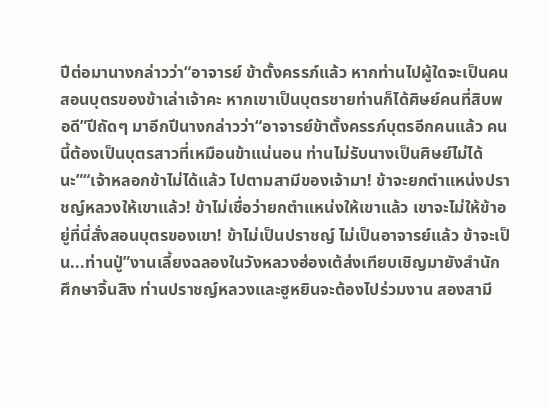ปีต่อมานางกล่าวว่า“อาจารย์ ข้าตั้งครรภ์แล้ว หากท่านไปผู้ใดจะเป็นคนสอนบุตรของข้าเล่าเจ้าคะ หากเขาเป็นบุตรชายท่านก็ได้ศิษย์คนที่สิบพอดี”ปีถัดๆ มาอีกปีนางกล่าวว่า“อาจารย์ข้าตั้งครรภ์บุตรอีกคนแล้ว คนนี้ต้องเป็นบุตรสาวที่เหมือนข้าแน่นอน ท่านไม่รับนางเป็นศิษย์ไม่ได้นะ”“เจ้าหลอกข้าไม่ได้แล้ว ไปตามสามีของเจ้ามา! ข้าจะยกตำแหน่งปราชญ์หลวงให้เขาแล้ว! ข้าไม่เชื่อว่ายกตำแหน่งให้เขาแล้ว เขาจะไม่ให้ข้าอยู่ที่นี่สั่งสอนบุตรของเขา! ข้าไม่เป็นปราชญ์ ไม่เป็นอาจารย์แล้ว ข้าจะเป็น...ท่านปู่”งานเลี้ยงฉลองในวังหลวงฮ่องเต้ส่งเทียบเชิญมายังสำนักศึกษาจิ้นสิง ท่านปราชญ์หลวงและฮูหยินจะต้องไปร่วมงาน สองสามี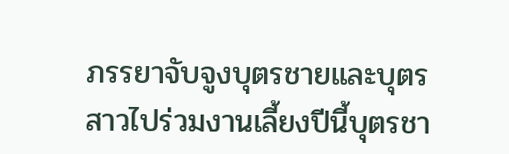ภรรยาจับจูงบุตรชายและบุตรสาวไปร่วมงานเลี้ยงปีนี้บุตรชา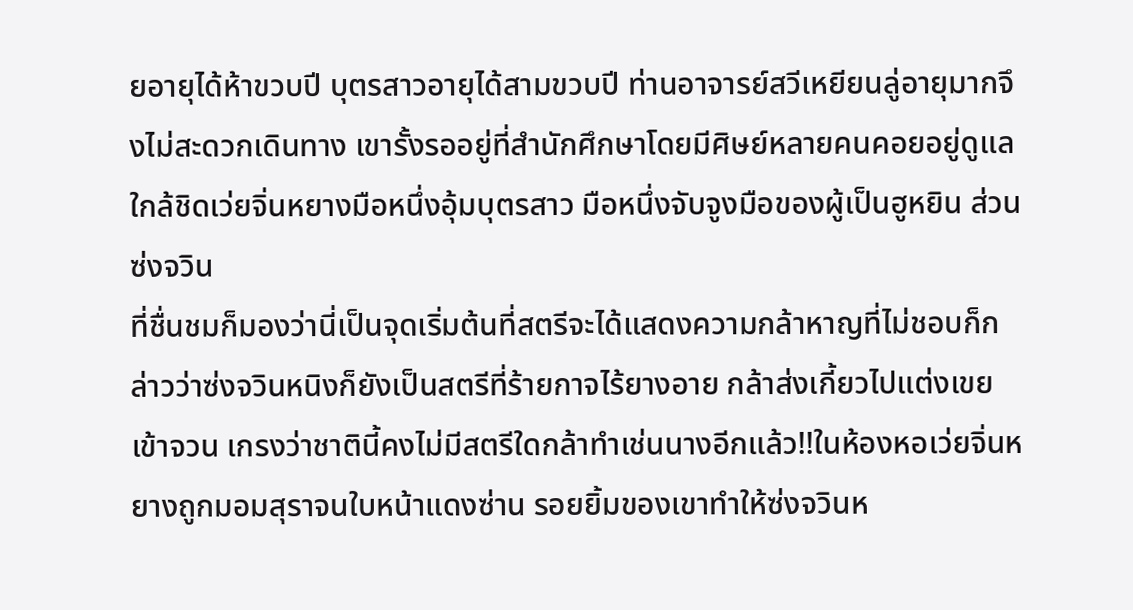ยอายุได้ห้าขวบปี บุตรสาวอายุได้สามขวบปี ท่านอาจารย์สวีเหยียนลู่อายุมากจึงไม่สะดวกเดินทาง เขารั้งรออยู่ที่สำนักศึกษาโดยมีศิษย์หลายคนคอยอยู่ดูแลใกล้ชิดเว่ยจิ่นหยางมือหนึ่งอุ้มบุตรสาว มือหนึ่งจับจูงมือของผู้เป็นฮูหยิน ส่วนซ่งจวิน
ที่ชื่นชมก็มองว่านี่เป็นจุดเริ่มต้นที่สตรีจะได้แสดงความกล้าหาญที่ไม่ชอบก็กล่าวว่าซ่งจวินหนิงก็ยังเป็นสตรีที่ร้ายกาจไร้ยางอาย กล้าส่งเกี้ยวไปแต่งเขยเข้าจวน เกรงว่าชาตินี้คงไม่มีสตรีใดกล้าทำเช่นนางอีกแล้ว!!ในห้องหอเว่ยจิ่นหยางถูกมอมสุราจนใบหน้าแดงซ่าน รอยยิ้มของเขาทำให้ซ่งจวินห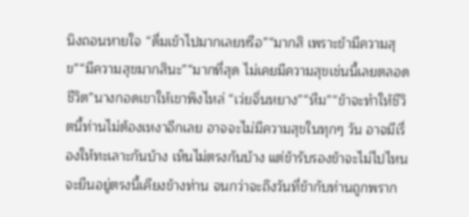นิงถอนหายใจ “ดื่มเข้าไปมากเลยหรือ”“มากสิ เพราะข้ามีความสุข”“มีความสุขมากสินะ”“มากที่สุด ไม่เคยมีความสุขเช่นนี้เลยตลอดชีวิต”นางกอดเขาให้เขาพิงไหล่ “เว่ยจิ่นหยาง”“หืม”“ข้าจะทำให้ชีวิตนี้ท่านไม่ต้องเหงาอีกเลย อาจจะไม่มีความสุขในทุกๆ วัน อาจมีเรื่องให้ทะเลาะกันบ้าง เห็นไม่ตรงกันบ้าง แต่ข้ารับรองข้าจะไม่ไปไหน จะยืนอยู่ตรงนี้เคียงข้างท่าน จนกว่าจะถึงวันที่ข้ากับท่านถูกพราก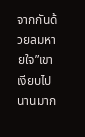จากกันด้วยลมหายใจ”เขาเงียบไปนานมาก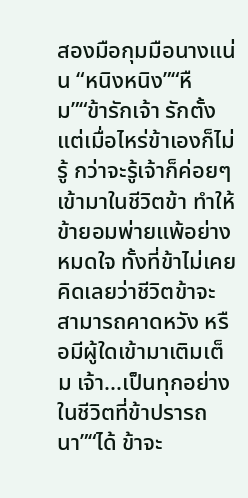สองมือกุมมือนางแน่น “หนิงหนิง”“หืม”“ข้ารักเจ้า รักตั้งแต่เมื่อไหร่ข้าเองก็ไม่รู้ กว่าจะรู้เจ้าก็ค่อยๆ เข้ามาในชีวิตข้า ทำให้ข้ายอมพ่ายแพ้อย่างหมดใจ ทั้งที่ข้าไม่เคยคิดเลยว่าชีวิตข้าจะสามารถคาดหวัง หรือมีผู้ใดเข้ามาเติมเต็ม เจ้า...เป็นทุกอย่างในชีวิตที่ข้าปรารถนา”“ได้ ข้าจะ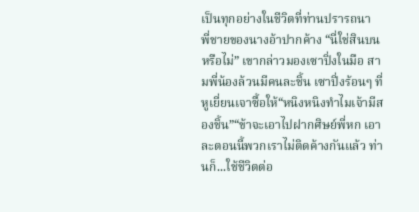เป็นทุกอย่างในชีวิตที่ท่านปรารถนา
พี่ชายของนางอ้าปากค้าง “นี่ใช่สินบนหรือไม่” เขากล่าวมองเซาปิ่งในมือ สามพี่น้องล้วนมีคนละชิ้น เซาปิ่งร้อนๆ ที่หูเยี่ยนเจาซื้อให้“หนิงหนิงทำไมเจ้ามีสองชิ้น”“ข้าจะเอาไปฝากศิษย์พี่หก เอาละตอนนี้พวกเราไม่ติดค้างกันแล้ว ท่านก็...ใช้ชีวิตต่อ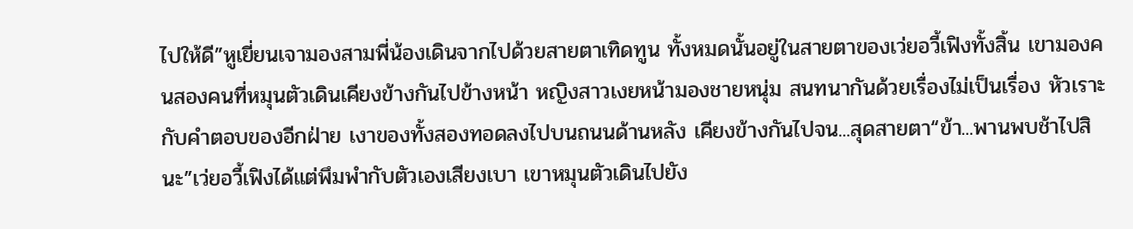ไปให้ดี”หูเยี่ยนเจามองสามพี่น้องเดินจากไปด้วยสายตาเทิดทูน ทั้งหมดนั้นอยู่ในสายตาของเว่ยอวี้เฟิงทั้งสิ้น เขามองคนสองคนที่หมุนตัวเดินเคียงข้างกันไปข้างหน้า หญิงสาวเงยหน้ามองชายหนุ่ม สนทนากันด้วยเรื่องไม่เป็นเรื่อง หัวเราะกับคำตอบของอีกฝ่าย เงาของทั้งสองทอดลงไปบนถนนด้านหลัง เคียงข้างกันไปจน...สุดสายตา“ข้า...พานพบช้าไปสินะ”เว่ยอวี้เฟิงได้แต่พึมพำกับตัวเองเสียงเบา เขาหมุนตัวเดินไปยัง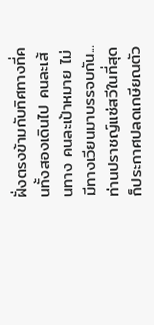ฝั่งตรงข้ามกับทิศทางที่คนทั้งสองเดินไป คนละเส้นทาง คนละเป้าหมาย ไม่มีทางเวียนมาบรรจบกัน...ท่านปราชญ์แซ่สวีในที่สุดก็ประกาศปลดเกษียณตัว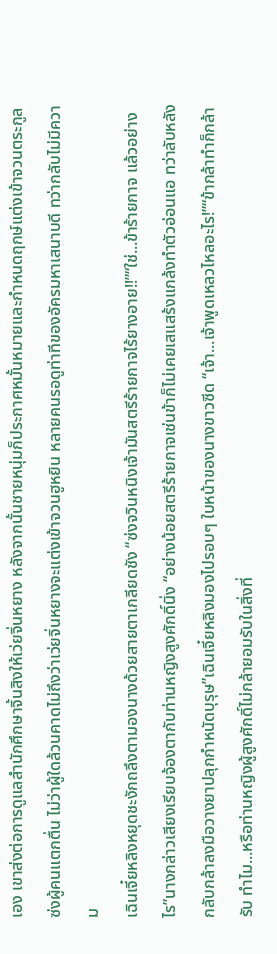เอง เขาส่งต่อการดูแลสำนักศึกษาจิ้นสิงให้เว่ยจิ่นหยาง หลังจากนั้นชายหนุ่มก็ประกาศหมั้นหมายและกำหนดฤกษ์แต่งเข้าจวนตระกูลซ่งผู้คนแตกตื่น ไม่ว่าผู้ใดล้วนคาดไม่ถึงว่าเว่ยจิ่นหยางจะแต่งเข้าจวนฮูหยิน หลายคนรอดูท่าทีของอัครมหาเสนาบดี ทว่ากลับไม่มีความ
เฉินเจี๋ยหลิงหยุดชะงักถลึงตามองนางด้วยสายตาเกลียดชัง “ซ่งจวินหนิงเจ้ามันสตรีร้ายกาจไร้ยางอาย!!”“ใช่...ข้าร้ายกาจ แล้วอย่างไร”นางกล่าวเสียงเรียบจ้องตากับท่านหญิงสูงศักดิ์นิ่ง “อย่างน้อยสตรีร้ายกาจเช่นข้าก็ไม่เคยเสแสร้งแกล้งทำตัวอ่อนแอ ทว่าลับหลังกลับกล้าลงมือวางยาปลุกกำหนัดบุรุษ”เฉินเจี๋ยหลิงมองไปรอบๆ ใบหน้าของนางขาวซีด “เจ้า...เจ้าพูดเหลวไหลอะไร!”“ข้ากล้าทำก็กล้ารับ ทำไม...หรือท่านหญิงผู้สูงศักดิ์ไม่กล้ายอมรับในสิ่งที่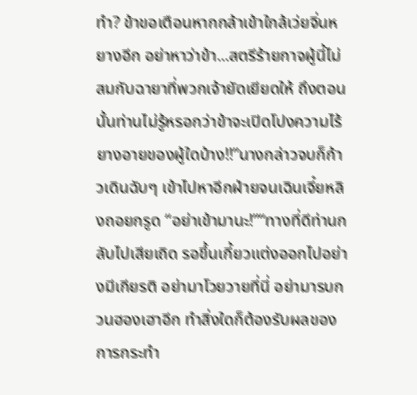ทำ? ข้าขอเตือนหากกล้าเข้าใกล้เว่ยจิ่นหยางอีก อย่าหาว่าข้า...สตรีร้ายกาจผู้นี้ไม่สมกับฉายาที่พวกเจ้ายัดเยียดให้ ถึงตอนนั้นท่านไม่รู้หรอกว่าข้าจะเปิดโปงความไร้ยางอายของผู้ใดบ้าง!!”นางกล่าวจบก็ก้าวเดินฉับๆ เข้าไปหาอีกฝ่ายจนเฉินเจี๋ยหลิงถอยกรูด “อย่าเข้ามานะ!”“ทางที่ดีท่านกลับไปเสียเถิด รอขึ้นเกี้ยวแต่งออกไปอย่างมีเกียรติ อย่ามาโวยวายที่นี่ อย่ามารบกวนฮองเฮาอีก ทำสิ่งใดก็ต้องรับผลของการกระทำ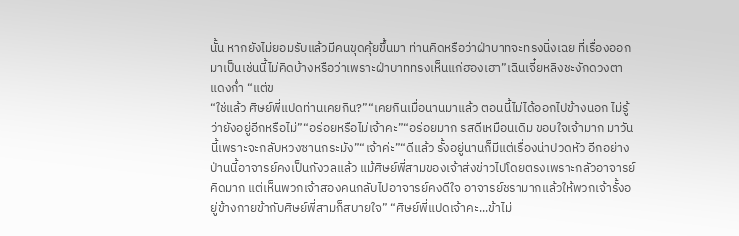นั้น หากยังไม่ยอมรับแล้วมีคนขุดคุ้ยขึ้นมา ท่านคิดหรือว่าฝ่าบาทจะทรงนิ่งเฉย ที่เรื่องออกมาเป็นเช่นนี้ไม่คิดบ้างหรือว่าเพราะฝ่าบาททรงเห็นแก่ฮองเฮา”เฉินเจี๋ยหลิงชะงักดวงตาแดงก่ำ “แต่ข
“ใช่แล้ว ศิษย์พี่แปดท่านเคยกิน?”“เคยกินเมื่อนานมาแล้ว ตอนนี้ไม่ได้ออกไปข้างนอก ไม่รู้ว่ายังอยู่อีกหรือไม่”“อร่อยหรือไม่เจ้าคะ”“อร่อยมาก รสดีเหมือนเดิม ขอบใจเจ้ามาก มาวันนี้เพราะจะกลับหวงซานกระมัง”“เจ้าค่ะ”“ดีแล้ว รั้งอยู่นานก็มีแต่เรื่องน่าปวดหัว อีกอย่างป่านนี้อาจารย์คงเป็นกังวลแล้ว แม้ศิษย์พี่สามของเจ้าส่งข่าวไปโดยตรงเพราะกลัวอาจารย์คิดมาก แต่เห็นพวกเจ้าสองคนกลับไปอาจารย์คงดีใจ อาจารย์ชรามากแล้วให้พวกเจ้ารั้งอยู่ข้างกายข้ากับศิษย์พี่สามก็สบายใจ” “ศิษย์พี่แปดเจ้าคะ...ข้าไม่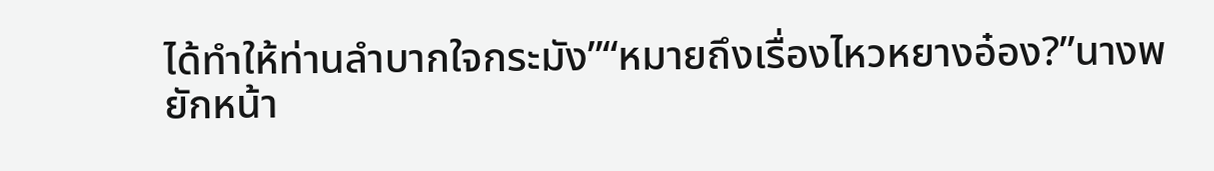ได้ทำให้ท่านลำบากใจกระมัง”“หมายถึงเรื่องไหวหยางอ๋อง?”นางพยักหน้า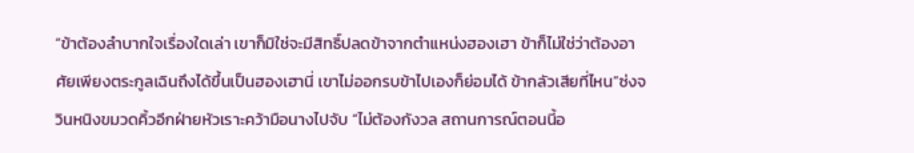“ข้าต้องลำบากใจเรื่องใดเล่า เขาก็มิใช่จะมีสิทธิ์ปลดข้าจากตำแหน่งฮองเฮา ข้าก็ไม่ใช่ว่าต้องอาศัยเพียงตระกูลเฉินถึงได้ขึ้นเป็นฮองเฮานี่ เขาไม่ออกรบข้าไปเองก็ย่อมได้ ข้ากลัวเสียที่ไหน”ซ่งจวินหนิงขมวดคิ้วอีกฝ่ายหัวเราะคว้ามือนางไปจับ “ไม่ต้องกังวล สถานการณ์ตอนนี้อ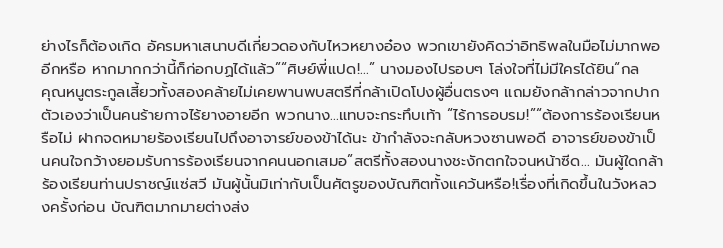ย่างไรก็ต้องเกิด อัครมหาเสนาบดีเกี่ยวดองกับไหวหยางอ๋อง พวกเขายังคิดว่าอิทธิพลในมือไม่มากพออีกหรือ หากมากกว่านี้ก็ก่อกบฏได้แล้ว”“ศิษย์พี่แปด!...” นางมองไปรอบๆ โล่งใจที่ไม่มีใครได้ยิน“กล
คุณหนูตระกูลเสี้ยวทั้งสองคล้ายไม่เคยพานพบสตรีที่กล้าเปิดโปงผู้อื่นตรงๆ แถมยังกล้ากล่าวจากปากตัวเองว่าเป็นคนร้ายกาจไร้ยางอายอีก พวกนาง...แทบจะกระทึบเท้า “ไร้การอบรม!”“ต้องการร้องเรียนหรือไม่ ฝากจดหมายร้องเรียนไปถึงอาจารย์ของข้าได้นะ ข้ากำลังจะกลับหวงซานพอดี อาจารย์ของข้าเป็นคนใจกว้างยอมรับการร้องเรียนจากคนนอกเสมอ”สตรีทั้งสองนางชะงักตกใจจนหน้าซีด... มันผู้ใดกล้าร้องเรียนท่านปราชญ์แซ่สวี มันผู้นั้นมิเท่ากับเป็นศัตรูของบัณฑิตทั้งแคว้นหรือ!เรื่องที่เกิดขึ้นในวังหลวงครั้งก่อน บัณฑิตมากมายต่างส่ง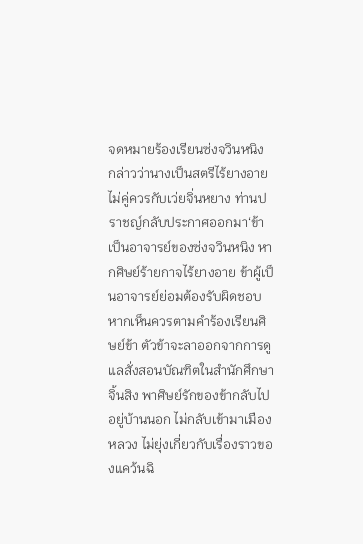จดหมายร้องเรียนซ่งจวินหนิง กล่าวว่านางเป็นสตรีไร้ยางอาย ไม่คู่ควรกับเว่ยจิ่นหยาง ท่านปราชญ์กลับประกาศออกมา‘ข้าเป็นอาจารย์ของซ่งจวินหนิง หากศิษย์ร้ายกาจไร้ยางอาย ข้าผู้เป็นอาจารย์ย่อมต้องรับผิดชอบ หากเห็นควรตามคำร้องเรียนศิษย์ข้า ตัวข้าจะลาออกจากการดูแลสั่งสอนบัณฑิตในสำนักศึกษาจิ้นสิง พาศิษย์รักของข้ากลับไปอยู่บ้านนอก ไม่กลับเข้ามาเมืองหลวง ไม่ยุ่งเกี่ยวกับเรื่องราวของแคว้นฉิ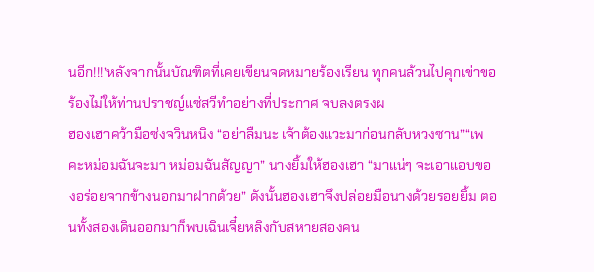นอีก!!!’หลังจากนั้นบัณฑิตที่เคยเขียนจดหมายร้องเรียน ทุกคนล้วนไปคุกเข่าขอร้องไม่ให้ท่านปราชญ์แซ่สวีทำอย่างที่ประกาศ จบลงตรงผ
ฮองเฮาคว้ามือซ่งจวินหนิง “อย่าลืมนะ เจ้าต้องแวะมาก่อนกลับหวงซาน”“เพคะหม่อมฉันจะมา หม่อมฉันสัญญา” นางยิ้มให้ฮองเฮา “มาแน่ๆ จะเอาแอบของอร่อยจากข้างนอกมาฝากด้วย” ดังนั้นฮองเฮาจึงปล่อยมือนางด้วยรอยยิ้ม ตอนทั้งสองเดินออกมาก็พบเฉินเจี๋ยหลิงกับสหายสองคน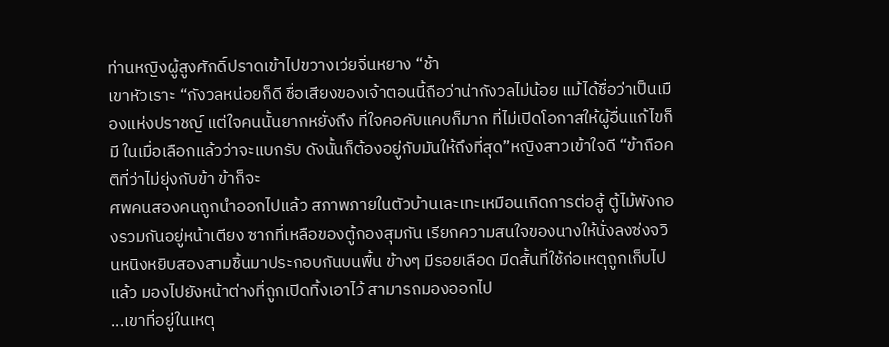ท่านหญิงผู้สูงศักดิ์ปราดเข้าไปขวางเว่ยจิ่นหยาง “ช้า
เขาหัวเราะ “กังวลหน่อยก็ดี ชื่อเสียงของเจ้าตอนนี้ถือว่าน่ากังวลไม่น้อย แม้ได้ชื่อว่าเป็นเมืองแห่งปราชญ์ แต่ใจคนนั้นยากหยั่งถึง ที่ใจคอคับแคบก็มาก ที่ไม่เปิดโอกาสให้ผู้อื่นแก้ไขก็มี ในเมื่อเลือกแล้วว่าจะแบกรับ ดังนั้นก็ต้องอยู่กับมันให้ถึงที่สุด”หญิงสาวเข้าใจดี “ข้าถือคติที่ว่าไม่ยุ่งกับข้า ข้าก็จะ
ศพคนสองคนถูกนำออกไปแล้ว สภาพภายในตัวบ้านเละเทะเหมือนเกิดการต่อสู้ ตู้ไม้พังกองรวมกันอยู่หน้าเตียง ซากที่เหลือของตู้กองสุมกัน เรียกความสนใจของนางให้นั่งลงซ่งจวินหนิงหยิบสองสามชิ้นมาประกอบกันบนพื้น ข้างๆ มีรอยเลือด มีดสั้นที่ใช้ก่อเหตุถูกเก็บไปแล้ว มองไปยังหน้าต่างที่ถูกเปิดทิ้งเอาไว้ สามารถมองออกไป
...เขาที่อยู่ในเหตุ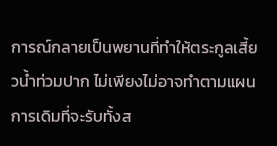การณ์กลายเป็นพยานที่ทำให้ตระกูลเสี้ยวน้ำท่วมปาก ไม่เพียงไม่อาจทำตามแผนการเดิมที่จะรับทั้งส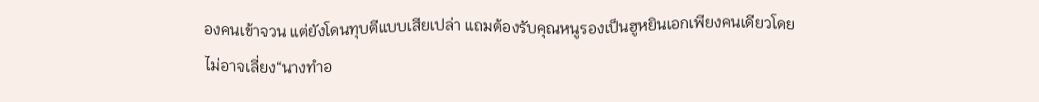องคนเข้าจวน แต่ยังโดนทุบตีแบบเสียเปล่า แถมต้องรับคุณหนูรองเป็นฮูหยินเอกเพียงคนเดียวโดยไม่อาจเลี่ยง“นางทำอ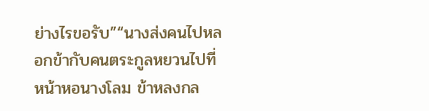ย่างไรขอรับ”“นางส่งคนไปหลอกข้ากับคนตระกูลหยวนไปที่หน้าหอนางโลม ข้าหลงกล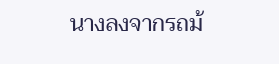นางลงจากรถม้